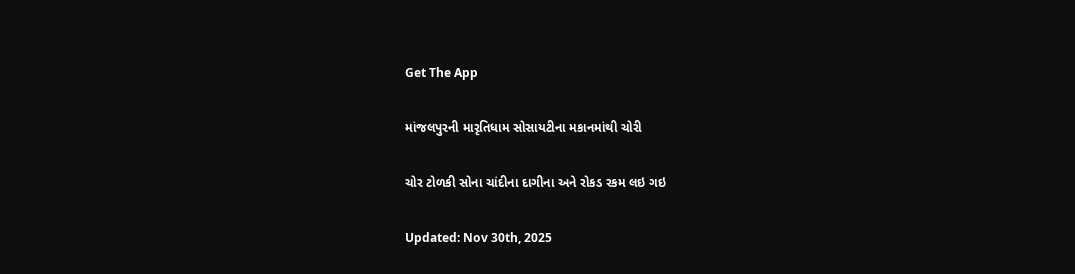Get The App

માંજલપુરની મારૃતિધામ સોસાયટીના મકાનમાંથી ચોરી

ચોર ટોળકી સોના ચાંદીના દાગીના અને રોકડ રકમ લઇ ગઇ

Updated: Nov 30th, 2025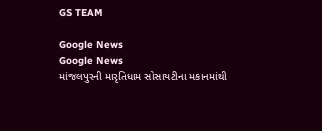GS TEAM

Google News
Google News
માંજલપુરની મારૃતિધામ સોસાયટીના મકાનમાંથી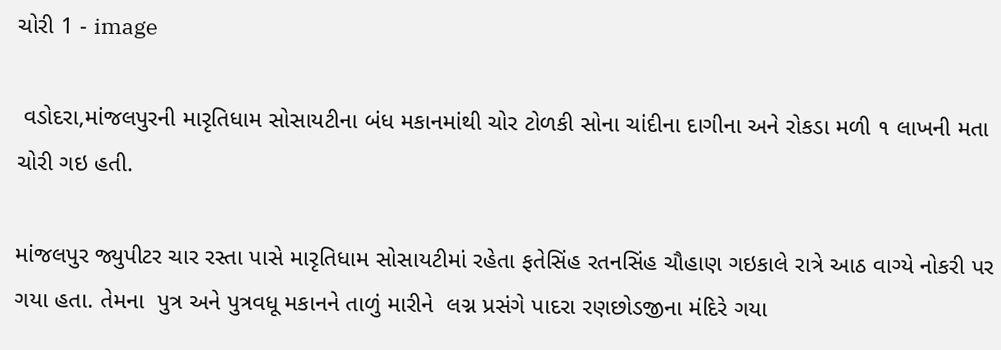ચોરી 1 - image

 વડોદરા,માંજલપુરની મારૃતિધામ સોસાયટીના બંધ મકાનમાંથી ચોર ટોળકી સોના ચાંદીના દાગીના અને રોકડા મળી ૧ લાખની મતા ચોરી ગઇ હતી.

માંજલપુર જ્યુપીટર ચાર રસ્તા પાસે મારૃતિધામ સોસાયટીમાં રહેતા ફતેસિંહ રતનસિંહ ચૌહાણ ગઇકાલે રાત્રે આઠ વાગ્યે નોકરી પર ગયા હતા. તેમના  પુત્ર અને પુત્રવધૂ મકાનને તાળું મારીને  લગ્ન પ્રસંગે પાદરા રણછોડજીના મંદિરે ગયા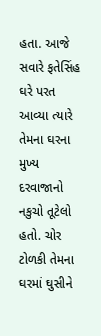હતા. આજે સવારે ફતેસિંહ ઘરે પરત આવ્યા ત્યારે તેમના ઘરના મુખ્ય દરવાજાનો નકુચો તૂટેલો હતો. ચોર ટોળકી તેમના ઘરમાં ઘુસીને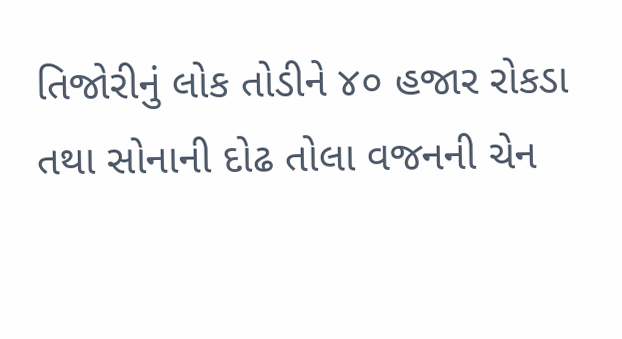તિજોરીનું લોક તોડીને ૪૦ હજાર રોકડા તથા સોનાની દોઢ તોલા વજનની ચેન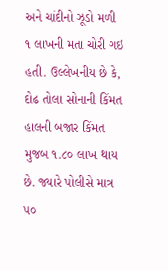અને ચાંદીનો ઝૂડો મળી ૧ લાખની મતા ચોરી ગઇ હતી. ઉલ્લેખનીય છે કે, દોઢ તોલા સોનાની કિંમત હાલની બજાર કિંમત મુજબ ૧.૮૦ લાખ થાય છે. જ્યારે પોલીસે માત્ર ૫૦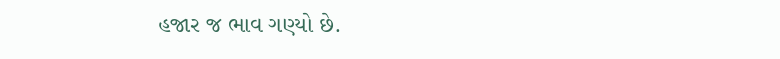હજાર જ ભાવ ગણ્યો છે.